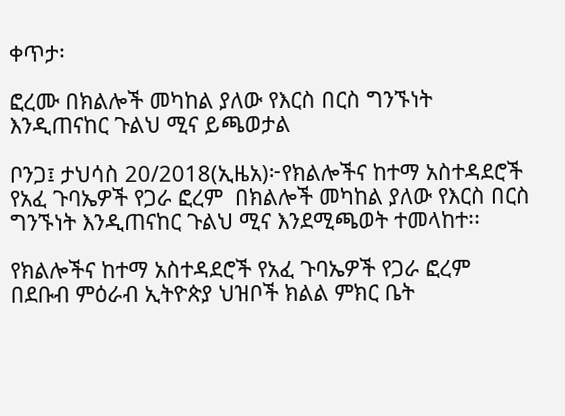ቀጥታ፡

ፎረሙ በክልሎች መካከል ያለው የእርስ በርስ ግንኙነት እንዲጠናከር ጉልህ ሚና ይጫወታል

ቦንጋ፤ ታህሳስ 20/2018(ኢዜአ)፦የክልሎችና ከተማ አስተዳደሮች የአፈ ጉባኤዎች የጋራ ፎረም  በክልሎች መካከል ያለው የእርስ በርስ ግንኙነት እንዲጠናከር ጉልህ ሚና እንደሚጫወት ተመላከተ፡፡

የክልሎችና ከተማ አስተዳደሮች የአፈ ጉባኤዎች የጋራ ፎረም በደቡብ ምዕራብ ኢትዮጵያ ህዝቦች ክልል ምክር ቤት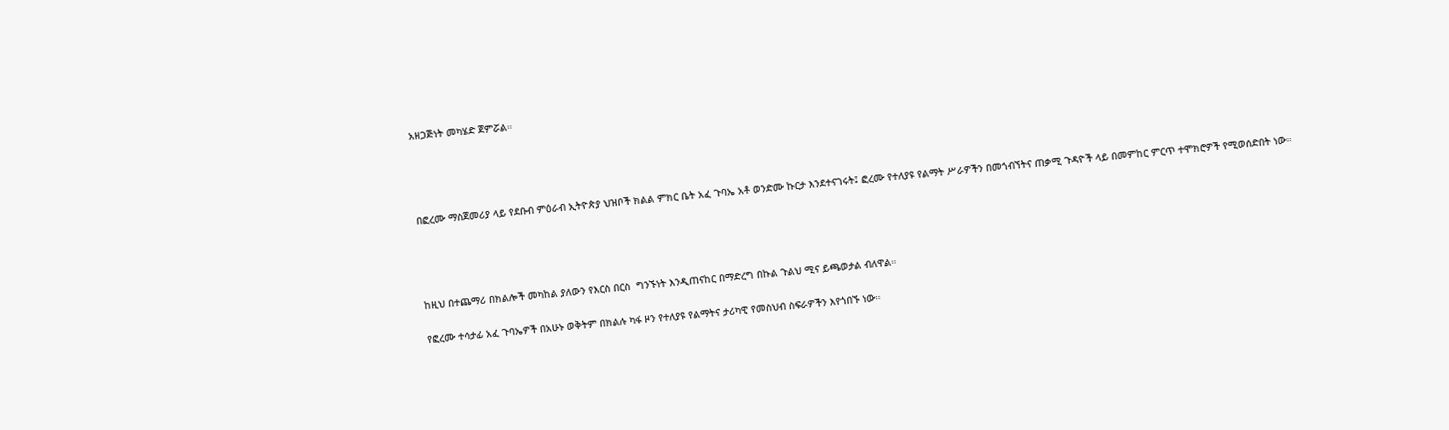አዘጋጅነት መካሄድ ጀምሯል።




በፎረሙ ማስጀመሪያ ላይ የደቡብ ምዕራብ ኢትዮጵያ ህዝቦች ክልል ምክር ቤት አፈ ጉባኤ አቶ ወንድሙ ኩርታ እንደተናገሩት፤ ፎረሙ የተለያዩ የልማት ሥራዎችን በመጎብኘትና ጠቃሚ ጉዳዮች ላይ በመምከር ምርጥ ተሞክሮዎች የሚወሰድበት ነው።




ከዚህ በተጨማሪ በክልሎች መካከል ያለውን የእርስ በርስ  ግንኙነት እንዲጠናከር በማድረግ በኩል ጉልህ ሚና ይጫወታል ብለዋል።

የፎረሙ ተሳታፊ አፈ ጉባኤዎች በአሁኑ ወቅትም በክልሉ ካፋ ዞን የተለያዩ የልማትና ታሪካዊ የመስህብ ስፍራዎችን እየጎበኙ ነው።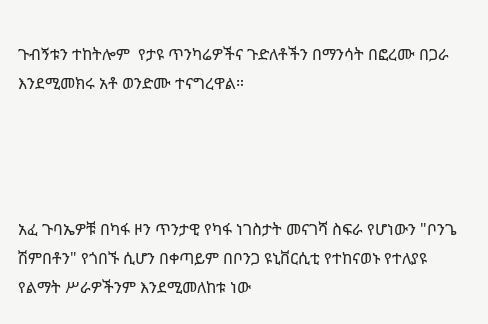ጉብኝቱን ተከትሎም  የታዩ ጥንካሬዎችና ጉድለቶችን በማንሳት በፎረሙ በጋራ እንደሚመክሩ አቶ ወንድሙ ተናግረዋል።




አፈ ጉባኤዎቹ በካፋ ዞን ጥንታዊ የካፋ ነገስታት መናገሻ ስፍራ የሆነውን "ቦንጌ ሽምበቶን" የጎበኙ ሲሆን በቀጣይም በቦንጋ ዩኒቨርሲቲ የተከናወኑ የተለያዩ የልማት ሥራዎችንም እንደሚመለከቱ ነው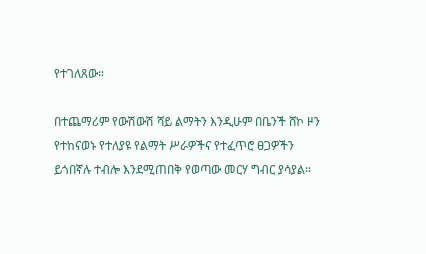የተገለጸው።

በተጨማሪም የውሽውሽ ሻይ ልማትን እንዲሁም በቤንች ሸኮ ዞን የተከናወኑ የተለያዩ የልማት ሥራዎችና የተፈጥሮ ፀጋዎችን ይጎበኛሉ ተብሎ እንደሚጠበቅ የወጣው መርሃ ግብር ያሳያል።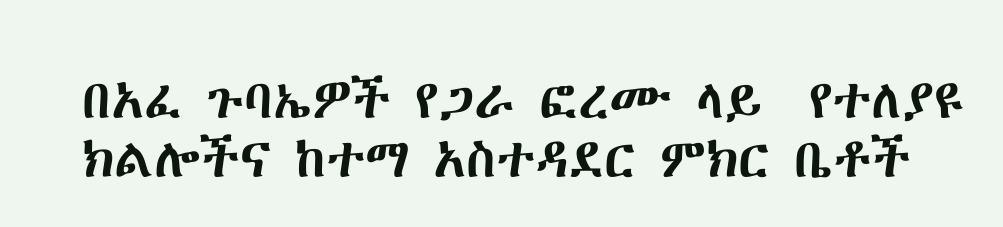በአፈ ጉባኤዎች የጋራ ፎረሙ ላይ  የተለያዩ ክልሎችና ከተማ አስተዳደር ምክር ቤቶች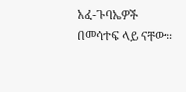አፈ-ጉባኤዎች በመሳተፍ ላይ ናቸው።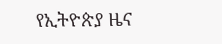የኢትዮጵያ ዜና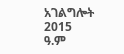አገልግሎት
2015
ዓ.ም